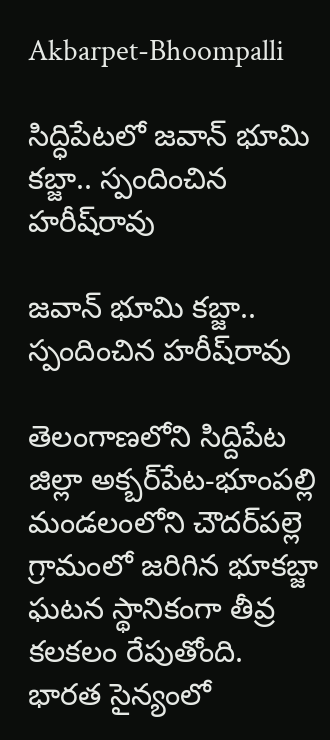Akbarpet-Bhoompalli

సిద్ధిపేట‌లో జ‌వాన్ భూమి క‌బ్జా.. స్పందించిన హ‌రీష్‌రావు

జ‌వాన్ భూమి క‌బ్జా.. స్పందించిన హ‌రీష్‌రావు

తెలంగాణలోని సిద్దిపేట జిల్లా అక్బర్‌పేట-భూంపల్లి మండలంలోని చౌదర్‌పల్లె గ్రామంలో జరిగిన భూకబ్జా ఘటన స్థానికంగా తీవ్ర కలకలం రేపుతోంది. భారత సైన్యంలో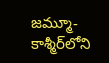జమ్మూ-కాశ్మీర్‌లోని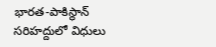భారత-పాకిస్థాన్ సరిహద్దులో విధులు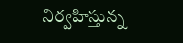నిర్వహిస్తున్న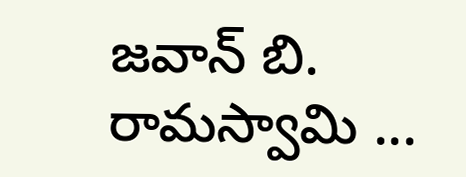జవాన్ బి. రామస్వామి ...